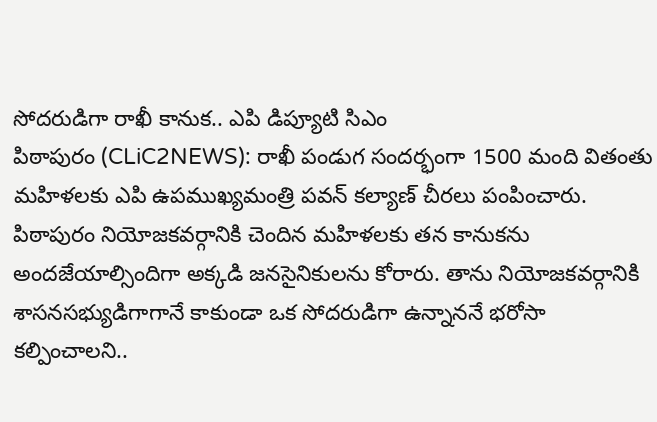సోదరుడిగా రాఖీ కానుక.. ఎపి డిప్యూటి సిఎం
పిఠాపురం (CLiC2NEWS): రాఖీ పండుగ సందర్భంగా 1500 మంది వితంతు మహిళలకు ఎపి ఉపముఖ్యమంత్రి పవన్ కల్యాణ్ చీరలు పంపించారు. పిఠాపురం నియోజకవర్గానికి చెందిన మహిళలకు తన కానుకను అందజేయాల్సిందిగా అక్కడి జనసైనికులను కోరారు. తాను నియోజకవర్గానికి శాసనసభ్యుడిగాగానే కాకుండా ఒక సోదరుడిగా ఉన్నాననే భరోసా కల్పించాలని..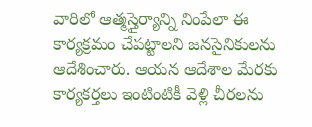వారిలో ఆత్మస్తైర్యాన్ని నింపేలా ఈ కార్యక్రమం చేపట్టాలని జనసైనికులను ఆదేశించారు. ఆయన ఆదేశాల మేరకు కార్యకర్తలు ఇంటింటికీ వెళ్లి చీరలను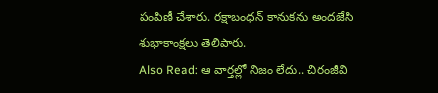పంపిణీ చేశారు. రక్షాబంధన్ కానుకను అందజేసి శుభాకాంక్షలు తెలిపారు.
Also Read: ఆ వార్తల్లో నిజం లేదు.. చిరంజీవి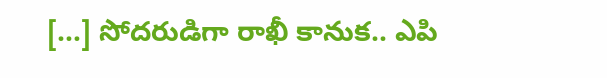[…] సోదరుడిగా రాఖీ కానుక.. ఎపి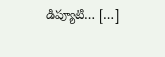డిప్యూటి… […]